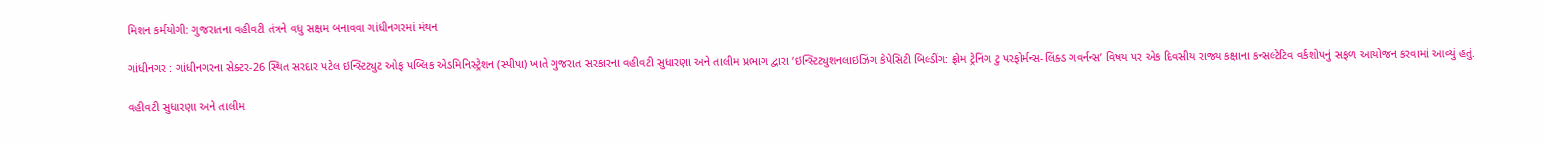મિશન કર્મયોગી: ગુજરાતના વહીવટી તંત્રને વધુ સક્ષમ બનાવવા ગાંધીનગરમાં મંથન

ગાંધીનગર : ગાંધીનગરના સેક્ટર-26 સ્થિત સરદાર પટેલ ઇન્સ્ટિટ્યુટ ઓફ પબ્લિક એડમિનિસ્ટ્રેશન (સ્પીપા) ખાતે ગુજરાત સરકારના વહીવટી સુધારણા અને તાલીમ પ્રભાગ દ્વારા ‘ઇન્સ્ટિટ્યુશનલાઇઝિંગ કેપેસિટી બિલ્ડીંગ: ફ્રોમ ટ્રેનિંગ ટુ પરફોર્મન્સ-લિંક્ડ ગવર્નન્સ’ વિષય પર એક દિવસીય રાજ્ય કક્ષાના કન્સલ્ટેટિવ વર્કશોપનું સફળ આયોજન કરવામાં આવ્યું હતું.

વહીવટી સુધારણા અને તાલીમ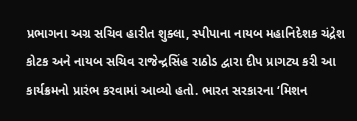પ્રભાગના અગ્ર સચિવ હારીત શુક્લા, સ્પીપાના નાયબ મહાનિદેશક ચંદ્રેશ કોટક અને નાયબ સચિવ રાજેન્દ્રસિંહ રાઠોડ દ્વારા દીપ પ્રાગટ્ય કરી આ કાર્યક્રમનો પ્રારંભ કરવામાં આવ્યો હતો. ભારત સરકારના ‘મિશન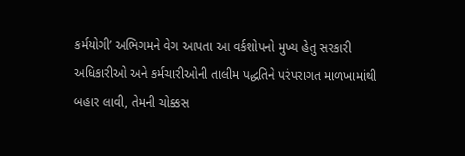કર્મયોગી’ અભિગમને વેગ આપતા આ વર્કશોપનો મુખ્ય હેતુ સરકારી અધિકારીઓ અને કર્મચારીઓની તાલીમ પદ્ધતિને પરંપરાગત માળખામાંથી બહાર લાવી, તેમની ચોક્કસ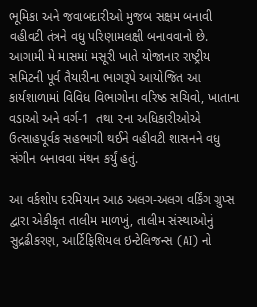ભૂમિકા અને જવાબદારીઓ મુજબ સક્ષમ બનાવી વહીવટી તંત્રને વધુ પરિણામલક્ષી બનાવવાનો છે. આગામી મે માસમાં મસૂરી ખાતે યોજાનાર રાષ્ટ્રીય સમિટની પૂર્વ તૈયારીના ભાગરૂપે આયોજિત આ કાર્યશાળામાં વિવિધ વિભાગોના વરિષ્ઠ સચિવો, ખાતાના વડાઓ અને વર્ગ-1  તથા ૨ના અધિકારીઓએ ઉત્સાહપૂર્વક સહભાગી થઈને વહીવટી શાસનને વધુ સંગીન બનાવવા મંથન કર્યું હતું.

આ વર્કશોપ દરમિયાન આઠ અલગ-અલગ વર્કિંગ ગ્રુપ્સ દ્વારા એકીકૃત તાલીમ માળખું, તાલીમ સંસ્થાઓનું સુદ્રઢીકરણ, આર્ટિફિશિયલ ઇન્ટેલિજન્સ (AI) નો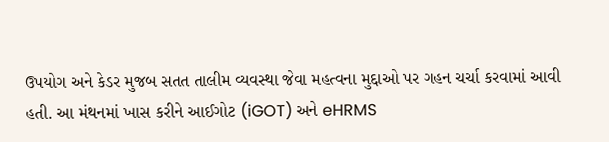ઉપયોગ અને કેડર મુજબ સતત તાલીમ વ્યવસ્થા જેવા મહત્વના મુદ્દાઓ પર ગહન ચર્ચા કરવામાં આવી હતી. આ મંથનમાં ખાસ કરીને આઈગોટ (iGOT) અને eHRMS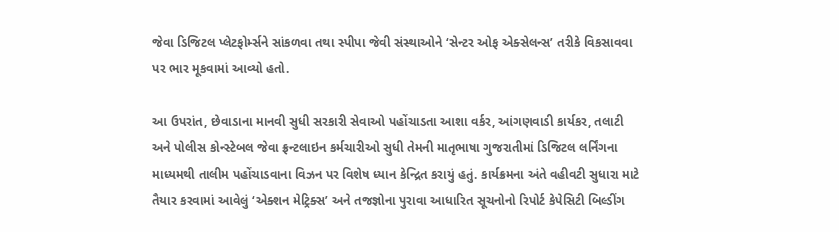જેવા ડિજિટલ પ્લેટફોર્મ્સને સાંકળવા તથા સ્પીપા જેવી સંસ્થાઓને ‘સેન્ટર ઓફ એક્સેલન્સ’ તરીકે વિકસાવવા પર ભાર મૂકવામાં આવ્યો હતો.

આ ઉપરાંત, છેવાડાના માનવી સુધી સરકારી સેવાઓ પહોંચાડતા આશા વર્કર, આંગણવાડી કાર્યકર, તલાટી અને પોલીસ કોન્સ્ટેબલ જેવા ફ્રન્ટલાઇન કર્મચારીઓ સુધી તેમની માતૃભાષા ગુજરાતીમાં ડિજિટલ લર્નિંગના માધ્યમથી તાલીમ પહોંચાડવાના વિઝન પર વિશેષ ધ્યાન કેન્દ્રિત કરાયું હતું. કાર્યક્રમના અંતે વહીવટી સુધારા માટે તૈયાર કરવામાં આવેલું ‘એક્શન મેટ્રિક્સ’ અને તજજ્ઞોના પુરાવા આધારિત સૂચનોનો રિપોર્ટ કેપેસિટી બિલ્ડીંગ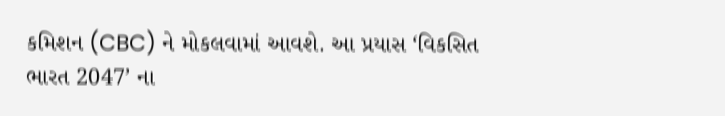કમિશન (CBC) ને મોકલવામાં આવશે. આ પ્રયાસ ‘વિકસિત ભારત 2047’ ના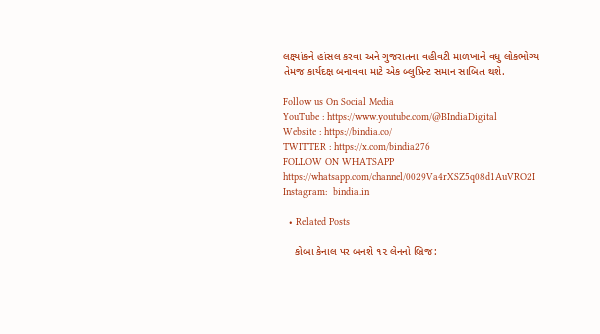લક્ષ્યાંકને હાંસલ કરવા અને ગુજરાતના વહીવટી માળખાને વધુ લોકભોગ્ય તેમજ કાર્યદક્ષ બનાવવા માટે એક બ્લુપ્રિન્ટ સમાન સાબિત થશે.

Follow us On Social Media
YouTube : https://www.youtube.com/@BIndiaDigital
Website : https://bindia.co/
TWITTER : https://x.com/bindia276
FOLLOW ON WHATSAPP  https://whatsapp.com/channel/0029Va4rXSZ5q08d1AuVRO2I
Instagram:  bindia.in

  • Related Posts

    કોબા કેનાલ પર બનશે ૧૨ લેનનો બ્રિજ: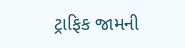ટ્રાફિક જામની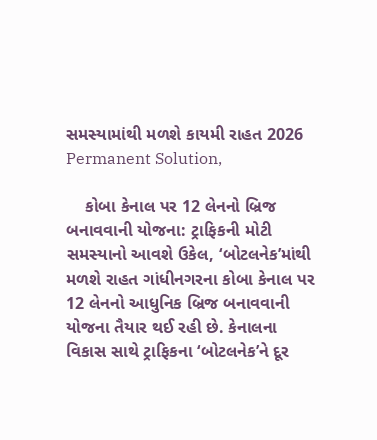સમસ્યામાંથી મળશે કાયમી રાહત 2026 Permanent Solution,

    કોબા કેનાલ પર 12 લેનનો બ્રિજ બનાવવાની યોજના: ટ્રાફિકની મોટી સમસ્યાનો આવશે ઉકેલ, ‘બોટલનેક’માંથી મળશે રાહત ગાંધીનગરના કોબા કેનાલ પર 12 લેનનો આધુનિક બ્રિજ બનાવવાની યોજના તૈયાર થઈ રહી છે. કેનાલના વિકાસ સાથે ટ્રાફિકના ‘બોટલનેક’ને દૂર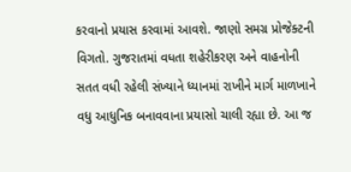કરવાનો પ્રયાસ કરવામાં આવશે. જાણો સમગ્ર પ્રોજેક્ટની વિગતો. ગુજરાતમાં વધતા શહેરીકરણ અને વાહનોની સતત વધી રહેલી સંખ્યાને ધ્યાનમાં રાખીને માર્ગ માળખાને વધુ આધુનિક બનાવવાના પ્રયાસો ચાલી રહ્યા છે. આ જ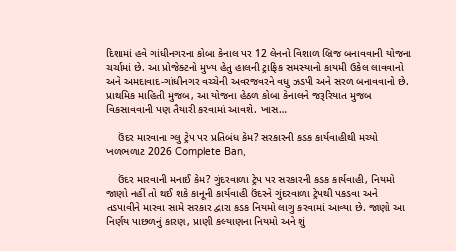દિશામાં હવે ગાંધીનગરના કોબા કેનાલ પર 12 લેનનો વિશાળ બ્રિજ બનાવવાની યોજના ચર્ચામાં છે. આ પ્રોજેક્ટનો મુખ્ય હેતુ હાલની ટ્રાફિક સમસ્યાનો કાયમી ઉકેલ લાવવાનો અને અમદાવાદ-ગાંધીનગર વચ્ચેની અવરજવરને વધુ ઝડપી અને સરળ બનાવવાનો છે. પ્રાથમિક માહિતી મુજબ, આ યોજના હેઠળ કોબા કેનાલને જરૂરિયાત મુજબ વિકસાવવાની પણ તૈયારી કરવામાં આવશે. ખાસ…

    ઉંદર મારવાના ગ્લુ ટ્રેપ પર પ્રતિબંધ કેમ? સરકારની કડક કાર્યવાહીથી મચ્યો ખળભળાટ 2026 Complete Ban,

    ઉંદર મારવાની મનાઈ કેમ? ગુંદરવાળા ટ્રેપ પર સરકારની કડક કાર્યવાહી, નિયમો જાણો નહીં તો થઈ શકે કાનૂની કાર્યવાહી ઉંદરને ગુંદરવાળા ટ્રેપથી પકડવા અને તડપાવીને મારવા સામે સરકાર દ્વારા કડક નિયમો લાગુ કરવામાં આવ્યા છે. જાણો આ નિર્ણય પાછળનું કારણ, પ્રાણી કલ્યાણના નિયમો અને શું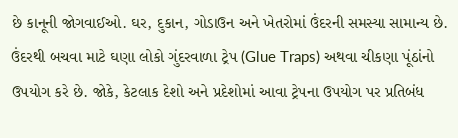છે કાનૂની જોગવાઈઓ. ઘર, દુકાન, ગોડાઉન અને ખેતરોમાં ઉંદરની સમસ્યા સામાન્ય છે. ઉંદરથી બચવા માટે ઘણા લોકો ગુંદરવાળા ટ્રેપ (Glue Traps) અથવા ચીકણા પૂંઠાંનો ઉપયોગ કરે છે. જોકે, કેટલાક દેશો અને પ્રદેશોમાં આવા ટ્રેપના ઉપયોગ પર પ્રતિબંધ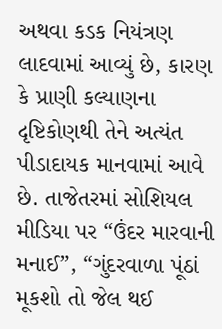અથવા કડક નિયંત્રણ લાદવામાં આવ્યું છે, કારણ કે પ્રાણી કલ્યાણના દૃષ્ટિકોણથી તેને અત્યંત પીડાદાયક માનવામાં આવે છે. તાજેતરમાં સોશિયલ મીડિયા પર “ઉંદર મારવાની મનાઈ”, “ગુંદરવાળા પૂંઠાં મૂકશો તો જેલ થઈ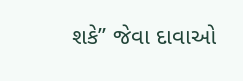શકે” જેવા દાવાઓ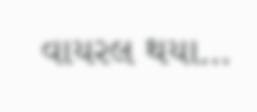વાયરલ થયા…